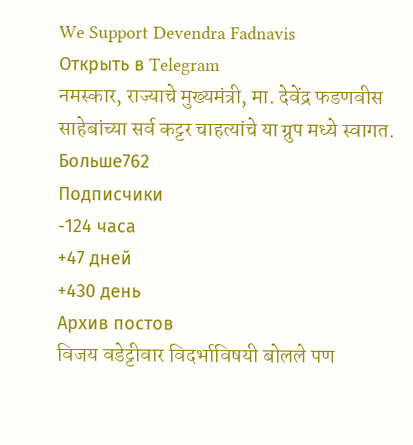We Support Devendra Fadnavis
Открыть в Telegram
नमस्कार, राज्याचे मुख्यमंत्री, मा. देवेंद्र फडणवीस साहेबांच्या सर्व कट्टर चाहत्यांचे या ग्रुप मध्ये स्वागत.
Больше762
Подписчики
-124 часа
+47 дней
+430 день
Архив постов
विजय वडेट्टीवार विदर्भाविषयी बोलले पण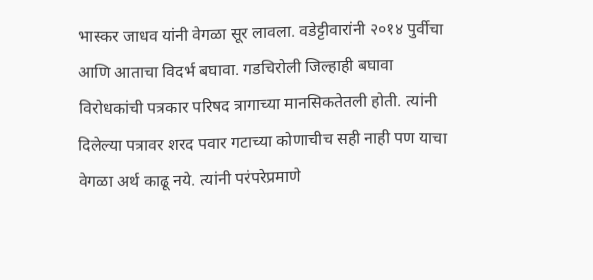भास्कर जाधव यांनी वेगळा सूर लावला. वडेट्टीवारांनी २०१४ पुर्वीचा आणि आताचा विदर्भ बघावा. गडचिरोली जिल्हाही बघावा
विरोधकांची पत्रकार परिषद त्रागाच्या मानसिकतेतली होती. त्यांनी दिलेल्या पत्रावर शरद पवार गटाच्या कोणाचीच सही नाही पण याचा वेगळा अर्थ काढू नये. त्यांनी परंपरेप्रमाणे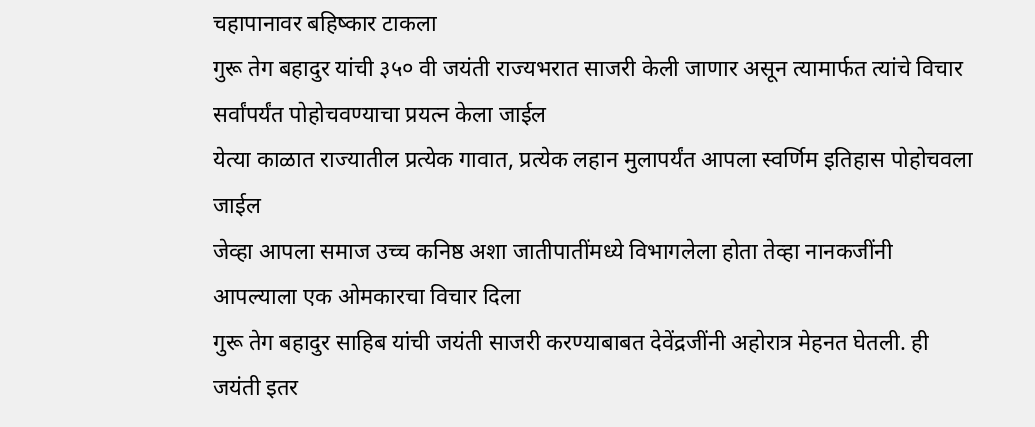चहापानावर बहिष्कार टाकला
गुरू तेग बहादुर यांची ३५० वी जयंती राज्यभरात साजरी केली जाणार असून त्यामार्फत त्यांचे विचार सर्वांपर्यंत पोहोचवण्याचा प्रयत्न केला जाईल
येत्या काळात राज्यातील प्रत्येक गावात, प्रत्येक लहान मुलापर्यंत आपला स्वर्णिम इतिहास पोहोचवला जाईल
जेव्हा आपला समाज उच्च कनिष्ठ अशा जातीपातींमध्ये विभागलेला होता तेव्हा नानकजींनी आपल्याला एक ओमकारचा विचार दिला
गुरू तेग बहादुर साहिब यांची जयंती साजरी करण्याबाबत देवेंद्रजींनी अहोरात्र मेहनत घेतली. ही जयंती इतर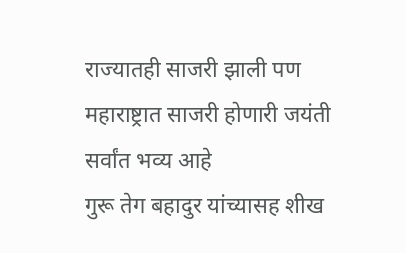राज्यातही साजरी झाली पण महाराष्ट्रात साजरी होणारी जयंती सर्वांत भव्य आहे
गुरू तेग बहादुर यांच्यासह शीख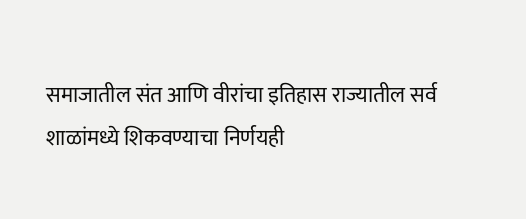समाजातील संत आणि वीरांचा इतिहास राज्यातील सर्व शाळांमध्ये शिकवण्याचा निर्णयही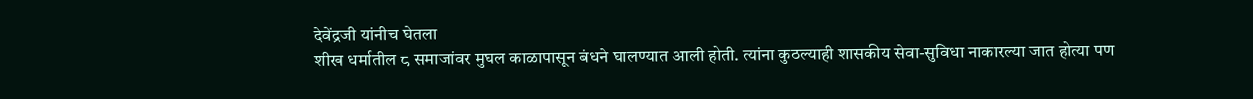देवेंद्रजी यांनीच घेतला
शीख धर्मातील ८ समाजांवर मुघल काळापासून बंधने घालण्यात आली होती. त्यांना कुठल्याही शासकीय सेवा-सुविधा नाकारल्या जात होत्या पण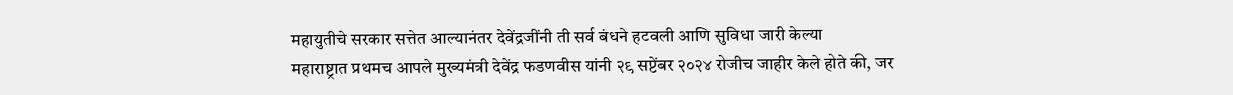महायुतीचे सरकार सत्तेत आल्यानंतर देवेंद्रजींनी ती सर्व बंधने हटवली आणि सुविधा जारी केल्या
महाराष्ट्रात प्रथमच आपले मुख्यमंत्री देवेंद्र फडणवीस यांनी २९ सप्टेंबर २०२४ रोजीच जाहीर केले होते की, जर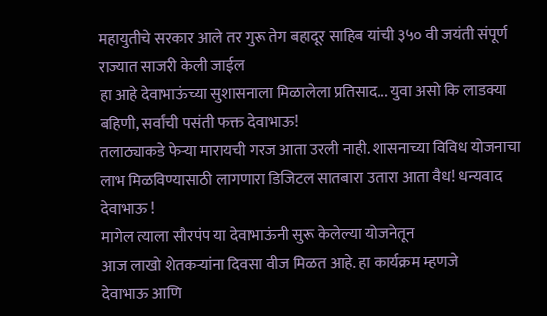महायुतीचे सरकार आले तर गुरू तेग बहादूर साहिब यांची ३५० वी जयंती संपूर्ण राज्यात साजरी केली जाईल
हा आहे देवाभाऊंच्या सुशासनाला मिळालेला प्रतिसाद... युवा असो कि लाडक्या बहिणी, सर्वांची पसंती फक्त देवाभाऊ!
तलाठ्याकडे फेऱ्या मारायची गरज आता उरली नाही. शासनाच्या विविध योजनाचा लाभ मिळविण्यासाठी लागणारा डिजिटल सातबारा उतारा आता वैध! धन्यवाद देवाभाऊ !
मागेल त्याला सौरपंप या देवाभाऊंनी सुरू केलेल्या योजनेतून
आज लाखो शेतकऱ्यांना दिवसा वीज मिळत आहे. हा कार्यक्रम म्हणजे
देवाभाऊ आणि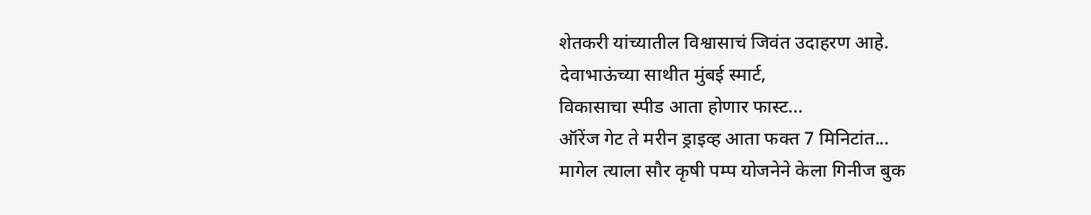शेतकरी यांच्यातील विश्वासाचं जिवंत उदाहरण आहे.
देवाभाऊंच्या साथीत मुंबई स्मार्ट,
विकासाचा स्पीड आता होणार फास्ट...
ऑरेंज गेट ते मरीन ड्राइव्ह आता फक्त 7 मिनिटांत...
मागेल त्याला सौर कृषी पम्प योजनेने केला गिनीज बुक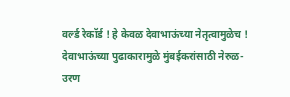वर्ल्ड रेकॉर्ड ! हे केवळ देवाभाऊंच्या नेतृत्वामुळेच !
देवाभाऊंच्या पुढाकारामुळे मुंबईकरांसाठी नेरुळ-उरण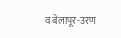व बेलापूर-उरण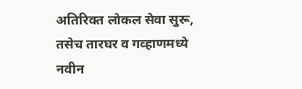अतिरिक्त लोकल सेवा सुरू, तसेच तारघर व गव्हाणमध्ये नवीन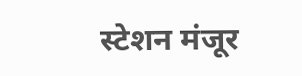स्टेशन मंजूर